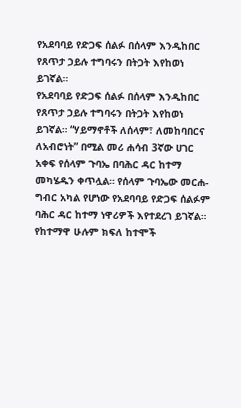የአደባባይ የድጋፍ ሰልፉ በሰላም እንዲከበር የጸጥታ ኃይሉ ተግባሩን በትጋት እየከወነ ይገኛል።
የአደባባይ የድጋፍ ሰልፉ በሰላም እንዲከበር የጸጥታ ኃይሉ ተግባሩን በትጋት እየከወነ ይገኛል። “ሃይማኖቶች ለሰላም፣ ለመከባበርና ለአብሮነት” በሚል መሪ ሐሳብ 3ኛው ሀገር አቀፍ የሰላም ጉባኤ በባሕር ዳር ከተማ መካሄዱን ቀጥሏል። የሰላም ጉባኤው መርሐ-ግብር አካል የሆነው የአደባባይ የድጋፍ ሰልፉም ባሕር ዳር ከተማ ነዋሪዎች እየተደረገ ይገኛል። የከተማዋ ሁሉም ክፍለ ከተሞች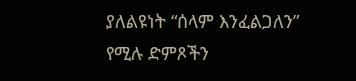ያለልዩነት “ሰላም እንፈልጋለን” የሚሉ ድምጾችን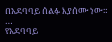በአደባባይ ሰልፉ እያሰሙ ነው። …
የአደባባይ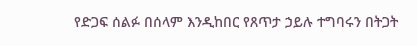የድጋፍ ሰልፉ በሰላም እንዲከበር የጸጥታ ኃይሉ ተግባሩን በትጋት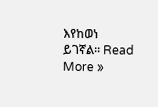እየከወነ ይገኛል። Read More »